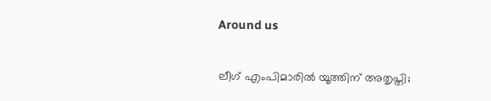Around us

ലീഗ് എംപിമാരില്‍ യൂത്തിന് അതൃപ്തി;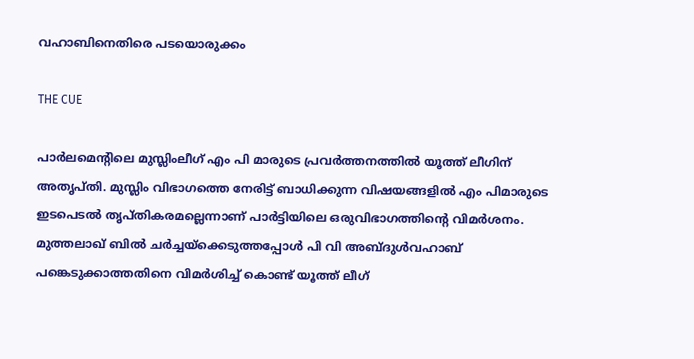വഹാബിനെതിരെ പടയൊരുക്കം

THE CUE

പാര്‍ലമെന്റിലെ മുസ്ലിംലീഗ് എം പി മാരുടെ പ്രവര്‍ത്തനത്തില്‍ യൂത്ത് ലീഗിന് അതൃപ്തി. മുസ്ലിം വിഭാഗത്തെ നേരിട്ട് ബാധിക്കുന്ന വിഷയങ്ങളില്‍ എം പിമാരുടെ ഇടപെടല്‍ തൃപ്തികരമല്ലെന്നാണ് പാര്‍ട്ടിയിലെ ഒരുവിഭാഗത്തിന്റെ വിമര്‍ശനം. മുത്തലാഖ് ബില്‍ ചര്‍ച്ചയ്‌ക്കെടുത്തപ്പോള്‍ പി വി അബ്ദുള്‍വഹാബ് പങ്കെടുക്കാത്തതിനെ വിമര്‍ശിച്ച് കൊണ്ട് യൂത്ത് ലീഗ്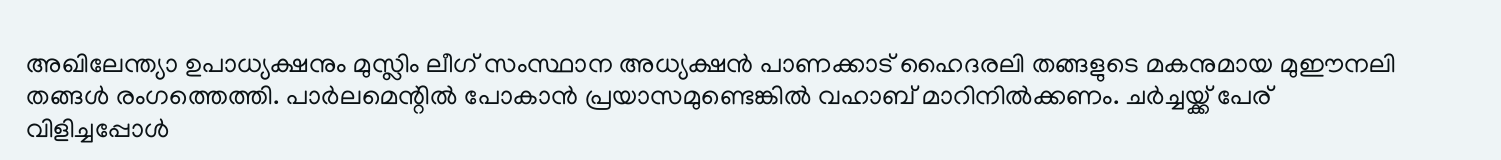അഖിലേന്ത്യാ ഉപാധ്യക്ഷനും മുസ്ലിം ലീഗ് സംസ്ഥാന അധ്യക്ഷന്‍ പാണക്കാട് ഹൈദരലി തങ്ങളുടെ മകനുമായ മുഈനലി തങ്ങള്‍ രംഗത്തെത്തി. പാര്‍ലമെന്റില്‍ പോകാന്‍ പ്രയാസമുണ്ടെങ്കില്‍ വഹാബ് മാറിനില്‍ക്കണം. ചര്‍ച്ചയ്ക്ക് പേര് വിളിച്ചപ്പോള്‍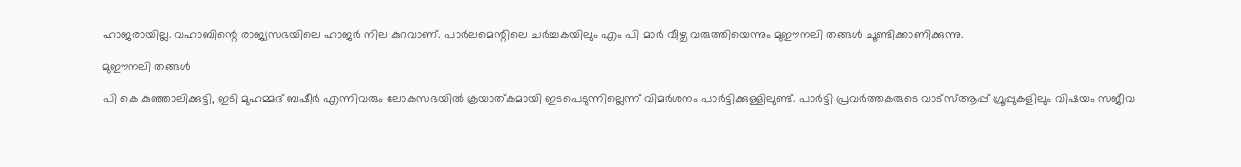ഹാജരായില്ല. വഹാബിന്റെ രാജ്യസഭയിലെ ഹാജര്‍ നില കുറവാണ്. പാര്‍ലമെന്റിലെ ചര്‍ച്ചകയിലും എം പി മാര്‍ വീഴ്ച വരുത്തിയെന്നും മുഈനലി തങ്ങള്‍ ചൂണ്ടിക്കാണിക്കുന്നു.

മുഈനലി തങ്ങള്‍

പി കെ കുഞ്ഞാലിക്കുട്ടി, ഇടി മുഹമ്മദ് ബഷീര്‍ എന്നിവരും ലോകസഭയില്‍ ക്രയാത്കമായി ഇടപെടുന്നില്ലെന്ന് വിമര്‍ശനം പാര്‍ട്ടിക്കുള്ളിലുണ്ട്. പാര്‍ട്ടി പ്രവര്‍ത്തകരുടെ വാട്‌സ്ആപ്പ് ഗ്രൂപ്പുകളിലും വിഷയം സജീവ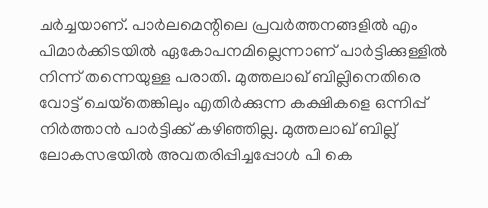ചര്‍ച്ചയാണ്. പാര്‍ലമെന്റിലെ പ്രവര്‍ത്തനങ്ങളില്‍ എം പിമാര്‍ക്കിടയില്‍ ഏകോപനമില്ലെന്നാണ് പാര്‍ട്ടിക്കുള്ളില്‍ നിന്ന് തന്നെയുള്ള പരാതി. മുത്തലാഖ് ബില്ലിനെതിരെ വോട്ട് ചെയ്‌തെങ്കിലും എതിര്‍ക്കുന്ന കക്ഷികളെ ഒന്നിപ്പ് നിര്‍ത്താന്‍ പാര്‍ട്ടിക്ക് കഴിഞ്ഞില്ല. മുത്തലാഖ് ബില്ല് ലോകസഭയില്‍ അവതരിപ്പിച്ചപ്പോള്‍ പി കെ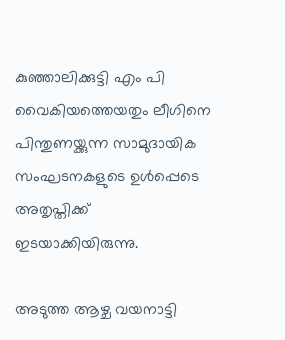കുഞ്ഞാലിക്കുട്ടി എം പി വൈകിയത്തെയതും ലീഗിനെ പിന്തുണയ്ക്കുന്ന സാമുദായിക സംഘടനകളുടെ ഉള്‍പ്പെടെ അതൃപ്തിക്ക് ഇടയാക്കിയിരുന്നു.

അടുത്ത ആഴ്ച വയനാട്ടി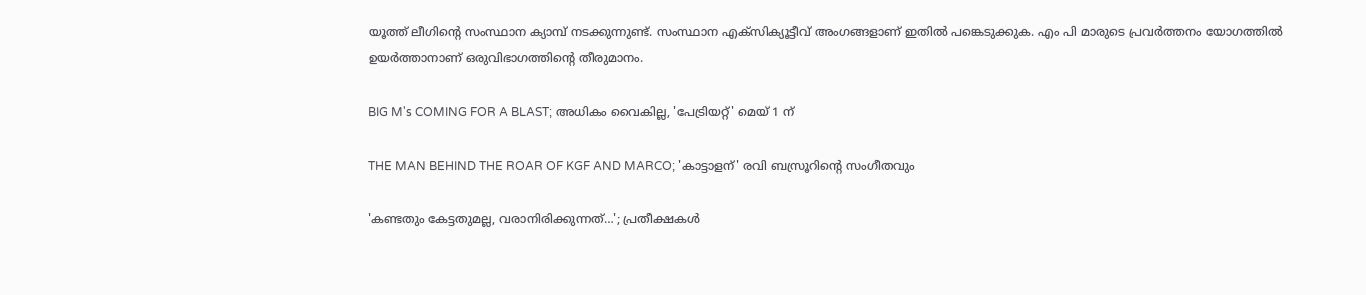യൂത്ത് ലീഗിന്റെ സംസ്ഥാന ക്യാമ്പ് നടക്കുന്നുണ്ട്. സംസ്ഥാന എക്‌സിക്യൂട്ടീവ് അംഗങ്ങളാണ് ഇതില്‍ പങ്കെടുക്കുക. എം പി മാരുടെ പ്രവര്‍ത്തനം യോഗത്തില്‍ ഉയര്‍ത്താനാണ് ഒരുവിഭാഗത്തിന്റെ തീരുമാനം.

BIG M's COMING FOR A BLAST; അധികം വൈകില്ല, 'പേട്രിയറ്റ്' മെയ് 1 ന്

THE MAN BEHIND THE ROAR OF KGF AND MARCO; 'കാട്ടാളന്' രവി ബസ്രൂറിന്‍റെ സംഗീതവും

'കണ്ടതും കേട്ടതുമല്ല, വരാനിരിക്കുന്നത്…'; പ്രതീക്ഷകൾ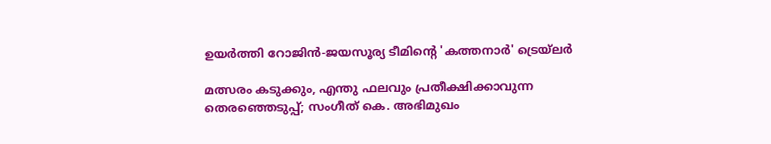ഉയർത്തി റോജിൻ-ജയസൂര്യ ടീമിന്റെ 'കത്തനാർ' ട്രെയ്‌ലർ

മത്സരം കടുക്കും, എന്തു ഫലവും പ്രതീക്ഷിക്കാവുന്ന തെരഞ്ഞെടുപ്പ്; സംഗീത് കെ. അഭിമുഖം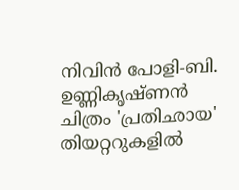നിവിൻ പോളി-ബി. ഉണ്ണികൃഷ്ണൻ ചിത്രം 'പ്രതിഛായ' തിയറ്ററുകളിൽ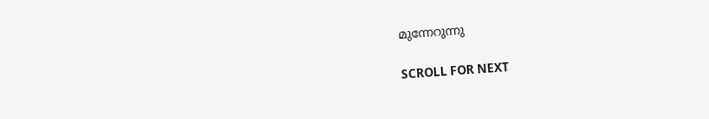മുന്നേറുന്നു

SCROLL FOR NEXT